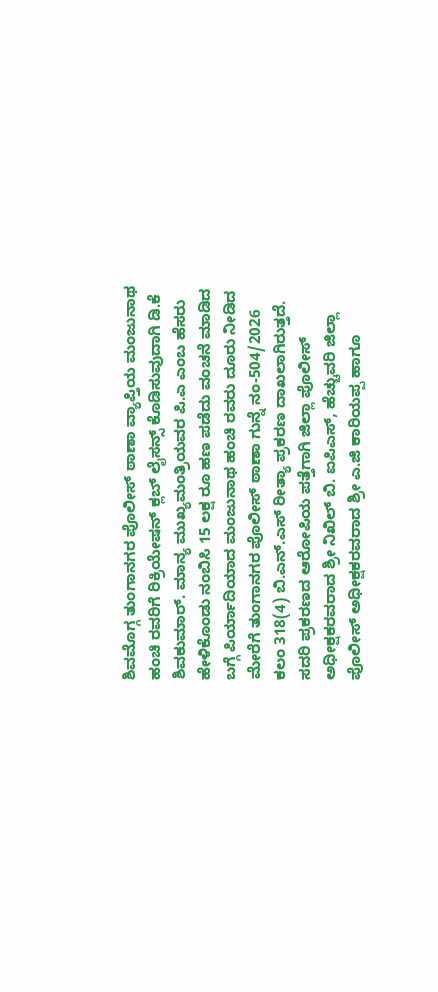ಶಿವಮೊಗ್ಗ ತುಂಗಾನಗರ ಪೊಲೀಸ್ ಠಾಣಾ ವ್ಯಾಪ್ತಿಯ ಮಂಜುನಾಥ ಹಂಚಿ ರವರಿಗೆ ರಿಕ್ರಿಯೇಷನ್ ಕ್ಲಬ್ ಲೈಸನ್ಸ್ ಕೊಡಿಸುವುದಾಗಿ ಡಿ.ಕೆ ಶಿವಕುಮಾರ್. ಮಾನ್ಯ ಮುಖ್ಯಮಂತ್ರಿಯವರ ಪಿ.ಎ ಎಂಬ ಹೆಸರು ಹೇಳಿಕೊಂಡು ನಂಬಿಸಿ 15 ಲಕ್ಷ ರೂ ಹಣ ಪಡೆದು ವಂಚನೆ ಮಾಡಿದ ಬಗ್ಗೆ ಪಿರ್ಯಾದಿಯಾದ ಮಂಜುನಾಥ ಹಂಚಿ ರವರು ದೂರು ನೀಡಿದ ಮೇರೆಗೆ ತುಂಗಾನಗರ ಪೊಲೀಸ್ ಠಾಣಾ ಗುನ್ನೆ ನಂ-504/2026 ಕಲಂ 318(4) ಬಿ.ಎನ್.ಎಸ್ ರೀತ್ಯಾ ಪ್ರಕರಣ ದಾಖಲಾಗಿರುತ್ತದೆ.
ಸದರಿ ಪ್ರಕರಣದ ಆರೋಪಿಯ ಪತ್ತೆಗಾಗಿ ಜಿಲ್ಲಾ ಪೊಲೀಸ್ ಅಧೀಕ್ಷಕರವರಾದ ಶ್ರೀ ನಿಖಿಲ್ ಬಿ. ಐಪಿಎಸ್, ಹೆಚ್ಚುವರಿ ಜಿಲ್ಲಾ ಪೊಲೀಸ್ ಅಧೀಕ್ಷಕರವರಾದ ಶ್ರೀ ಎ.ಜಿ ಕಾರಿಯಪ್ಪ ಹಾಗೂ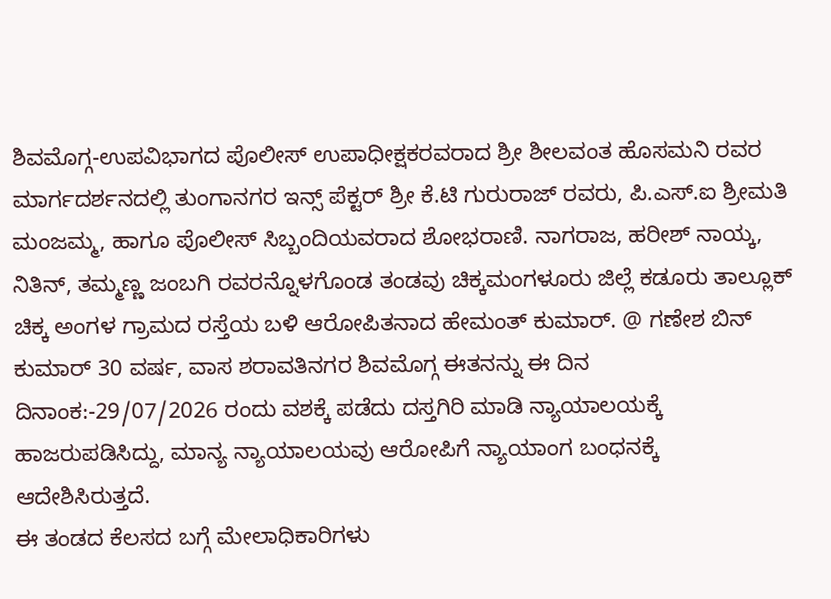ಶಿವಮೊಗ್ಗ-ಉಪವಿಭಾಗದ ಪೊಲೀಸ್ ಉಪಾಧೀಕ್ಷಕರವರಾದ ಶ್ರೀ ಶೀಲವಂತ ಹೊಸಮನಿ ರವರ ಮಾರ್ಗದರ್ಶನದಲ್ಲಿ ತುಂಗಾನಗರ ಇನ್ಸ್ ಪೆಕ್ಟರ್ ಶ್ರೀ ಕೆ.ಟಿ ಗುರುರಾಜ್ ರವರು, ಪಿ.ಎಸ್.ಐ ಶ್ರೀಮತಿ ಮಂಜಮ್ಮ, ಹಾಗೂ ಪೊಲೀಸ್ ಸಿಬ್ಬಂದಿಯವರಾದ ಶೋಭರಾಣಿ. ನಾಗರಾಜ, ಹರೀಶ್ ನಾಯ್ಕ, ನಿತಿನ್, ತಮ್ಮಣ್ಣ ಜಂಬಗಿ ರವರನ್ನೊಳಗೊಂಡ ತಂಡವು ಚಿಕ್ಕಮಂಗಳೂರು ಜಿಲ್ಲೆ ಕಡೂರು ತಾಲ್ಲೂಕ್ ಚಿಕ್ಕ ಅಂಗಳ ಗ್ರಾಮದ ರಸ್ತೆಯ ಬಳಿ ಆರೋಪಿತನಾದ ಹೇಮಂತ್ ಕುಮಾರ್. @ ಗಣೇಶ ಬಿನ್ ಕುಮಾರ್ 30 ವರ್ಷ, ವಾಸ ಶರಾವತಿನಗರ ಶಿವಮೊಗ್ಗ ಈತನನ್ನು ಈ ದಿನ ದಿನಾಂಕ:-29/07/2026 ರಂದು ವಶಕ್ಕೆ ಪಡೆದು ದಸ್ತಗಿರಿ ಮಾಡಿ ನ್ಯಾಯಾಲಯಕ್ಕೆ ಹಾಜರುಪಡಿಸಿದ್ದು, ಮಾನ್ಯ ನ್ಯಾಯಾಲಯವು ಆರೋಪಿಗೆ ನ್ಯಾಯಾಂಗ ಬಂಧನಕ್ಕೆ ಆದೇಶಿಸಿರುತ್ತದೆ.
ಈ ತಂಡದ ಕೆಲಸದ ಬಗ್ಗೆ ಮೇಲಾಧಿಕಾರಿಗಳು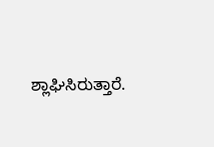ಶ್ಲಾಘಿಸಿರುತ್ತಾರೆ.